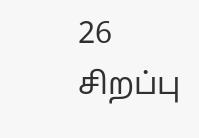26 சிறப்பு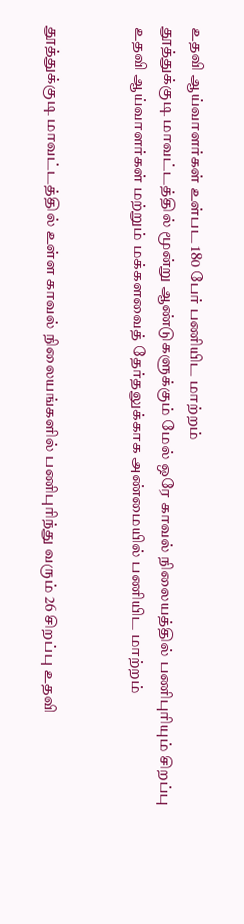உதவி ஆய்வாளர்கள் உள்பட 180 பேர் பணியிட மாற்றம்
தூத்துக்குடி மாவட்டத்தில் மூன்று ஆண்டுகளுக்கும் மேல் ஒரே காவல் நிலையத்தில் பணிபுரியும் சிறப்பு உதவி ஆய்வாளர்கள் மற்றும் மக்களவைத் தேர்தலுக்காக அண்மையில் பணியிட மாற்றம்


தூத்துக்குடி மாவட்டத்தில் உள்ள காவல் நிலையங்களில் பணிபுரிந்து வரும் 26 சிறப்பு உதவி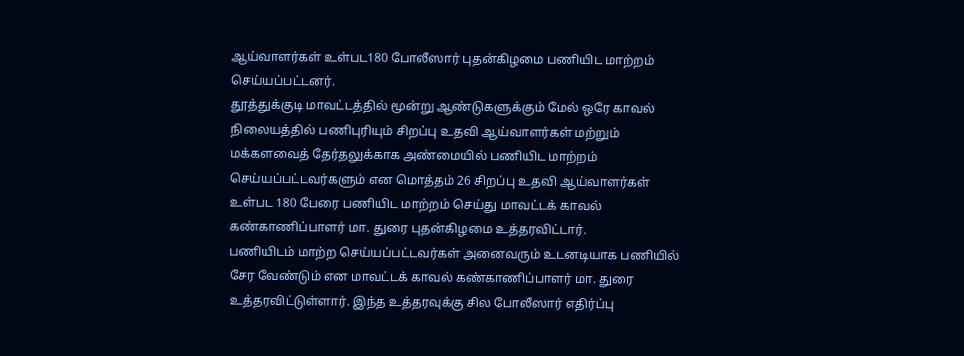ஆய்வாளர்கள் உள்பட180 போலீஸார் புதன்கிழமை பணியிட மாற்றம் செய்யப்பட்டனர்.
தூத்துக்குடி மாவட்டத்தில் மூன்று ஆண்டுகளுக்கும் மேல் ஒரே காவல் நிலையத்தில் பணிபுரியும் சிறப்பு உதவி ஆய்வாளர்கள் மற்றும் மக்களவைத் தேர்தலுக்காக அண்மையில் பணியிட மாற்றம் செய்யப்பட்டவர்களும் என மொத்தம் 26 சிறப்பு உதவி ஆய்வாளர்கள் உள்பட 180 பேரை பணியிட மாற்றம் செய்து மாவட்டக் காவல் கண்காணிப்பாளர் மா. துரை புதன்கிழமை உத்தரவிட்டார்.
பணியிடம் மாற்ற செய்யப்பட்டவர்கள் அனைவரும் உடனடியாக பணியில் சேர வேண்டும் என மாவட்டக் காவல் கண்காணிப்பாளர் மா. துரை உத்தரவிட்டுள்ளார். இந்த உத்தரவுக்கு சில போலீஸார் எதிர்ப்பு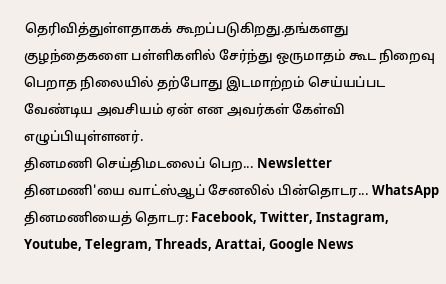தெரிவித்துள்ளதாகக் கூறப்படுகிறது.தங்களது குழந்தைகளை பள்ளிகளில் சேர்ந்து ஒருமாதம் கூட நிறைவு பெறாத நிலையில் தற்போது இடமாற்றம் செய்யப்பட வேண்டிய அவசியம் ஏன் என அவர்கள் கேள்வி எழுப்பியுள்ளனர்.
தினமணி செய்திமடலைப் பெற... Newsletter
தினமணி'யை வாட்ஸ்ஆப் சேனலில் பின்தொடர... WhatsApp
தினமணியைத் தொடர: Facebook, Twitter, Instagram, Youtube, Telegram, Threads, Arattai, Google News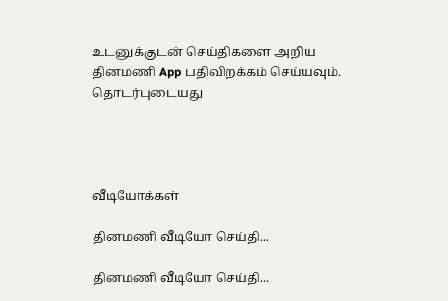உடனுக்குடன் செய்திகளை அறிய தினமணி App பதிவிறக்கம் செய்யவும்.
தொடர்புடையது




வீடியோக்கள்

தினமணி வீடியோ செய்தி...

தினமணி வீடியோ செய்தி...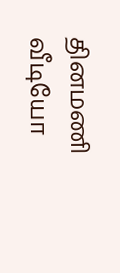தினமணி வீடியோ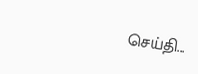செய்தி...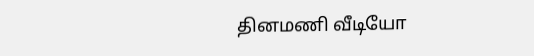தினமணி வீடியோ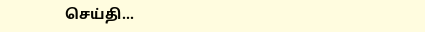செய்தி...